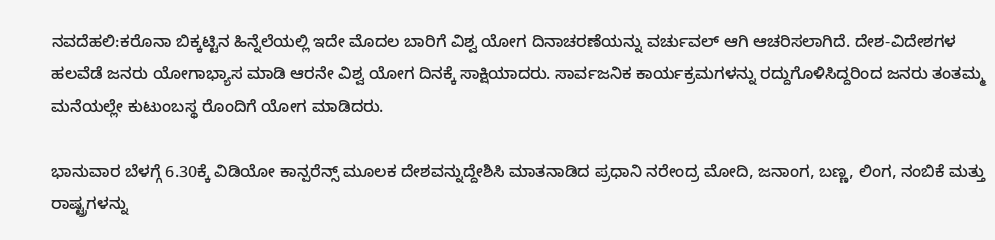ನವದೆಹಲಿ:ಕರೊನಾ ಬಿಕ್ಕಟ್ಟಿನ ಹಿನ್ನೆಲೆಯಲ್ಲಿ ಇದೇ ಮೊದಲ ಬಾರಿಗೆ ವಿಶ್ವ ಯೋಗ ದಿನಾಚರಣೆಯನ್ನು ವರ್ಚುವಲ್ ಆಗಿ ಆಚರಿಸಲಾಗಿದೆ. ದೇಶ-ವಿದೇಶಗಳ ಹಲವೆಡೆ ಜನರು ಯೋಗಾಭ್ಯಾಸ ಮಾಡಿ ಆರನೇ ವಿಶ್ವ ಯೋಗ ದಿನಕ್ಕೆ ಸಾಕ್ಷಿಯಾದರು. ಸಾರ್ವಜನಿಕ ಕಾರ್ಯಕ್ರಮಗಳನ್ನು ರದ್ದುಗೊಳಿಸಿದ್ದರಿಂದ ಜನರು ತಂತಮ್ಮ ಮನೆಯಲ್ಲೇ ಕುಟುಂಬಸ್ಥ ರೊಂದಿಗೆ ಯೋಗ ಮಾಡಿದರು.

ಭಾನುವಾರ ಬೆಳಗ್ಗೆ 6.30ಕ್ಕೆ ವಿಡಿಯೋ ಕಾನ್ಪರೆನ್ಸ್ ಮೂಲಕ ದೇಶವನ್ನುದ್ದೇಶಿಸಿ ಮಾತನಾಡಿದ ಪ್ರಧಾನಿ ನರೇಂದ್ರ ಮೋದಿ, ಜನಾಂಗ, ಬಣ್ಣ, ಲಿಂಗ, ನಂಬಿಕೆ ಮತ್ತು ರಾಷ್ಟ್ರಗಳನ್ನು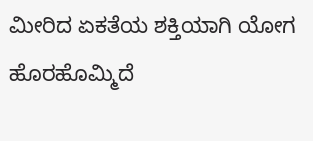ಮೀರಿದ ಏಕತೆಯ ಶಕ್ತಿಯಾಗಿ ಯೋಗ ಹೊರಹೊಮ್ಮಿದೆ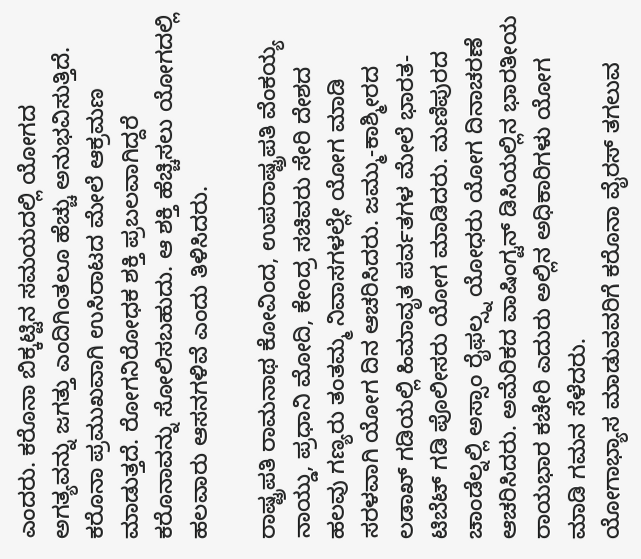ಎಂದರು. ಕರೊನಾ ಬಿಕ್ಕಟ್ಟಿನ ಸಮಯದಲ್ಲಿ ಯೋಗದ ಅಗತ್ಯವನ್ನು ಜಗತ್ತು ಎಂದಿಗಿಂತಲೂ ಹೆಚ್ಚು ಅನುಭವಿಸುತ್ತಿದೆ. ಕರೊನಾ ಪ್ರಮುಖವಾಗಿ ಉಸಿರಾಟದ ಮೇಲೆ ಆಕ್ರಮಣ ಮಾಡುತ್ತದೆ. ರೋಗನಿರೋಧಕ ಶಕ್ತಿ ಪ್ರಬಲವಾಗಿದ್ದರೆ ಕರೊನಾವನ್ನು ಸೋಲಿಸಬಹುದು. ಆ ಶಕ್ತಿ ಹೆಚ್ಚಿಸಲು ಯೋಗದಲ್ಲಿ ಹಲವಾರು ಆಸನಗಳಿವೆ ಎಂದು ತಿಳಿಸಿದರು.

ರಾಷ್ಟ್ರಪತಿ ರಾಮನಾಥ ಕೋವಿಂದ, ಉಪರಾಷ್ಟ್ರಪತಿ ವೆಂಕಯ್ಯ ನಾಯ್ಡು, ಪ್ರಧಾನಿ ಮೋದಿ, ಕೇಂದ್ರ ಸಚಿವರು ಸೇರಿ ದೇಶದ ಹಲವು ಗಣ್ಯರು ತಂತಮ್ಮ ನಿವಾಸಗಳಲ್ಲೇ ಯೋಗ ಮಾಡಿ ಸರಳವಾಗಿ ಯೋಗ ದಿನ ಆಚರಿಸಿದರು. ಜಮ್ಮು-ಕಾಶ್ಮೀರದ ಲಡಾಖ್ ಗಡಿಯಲ್ಲಿ ಹಿಮಾವೃತ ಪರ್ವತಗಳ ಮೇಲೆ ಭಾರತ-ಟಿಬೆಟ್ ಗಡಿ ಪೊಲೀಸರು ಯೋಗ ಮಾಡಿದರು. ಮಣಿಪುರದ ಚಾಂಡೆಲ್ನಲ್ಲಿ ಅಸ್ಸಾಂ ರೈಫಲ್ಸ್ನ ಯೋಧರು ಯೋಗ ದಿನಾಚರಣೆ ಆಚರಿಸಿದರು. ಅಮೆರಿಕದ ವಾಷಿಂಗ್ಟನ್ ಡಿಸಿಯಲ್ಲಿನ ಭಾರತೀಯ ರಾಯಭಾರ ಕಚೇರಿ ಎದುರು ಅಲ್ಲಿನ ಅಧಿಕಾರಿಗಳು ಯೋಗ ಮಾಡಿ ಗಮನ ಸೆಳೆದರು.
ಯೋಗಾಭ್ಯಾಸ ಮಾಡುವವರಿಗೆ ಕರೊನಾ ವೈರಸ್ ತಗಲುವ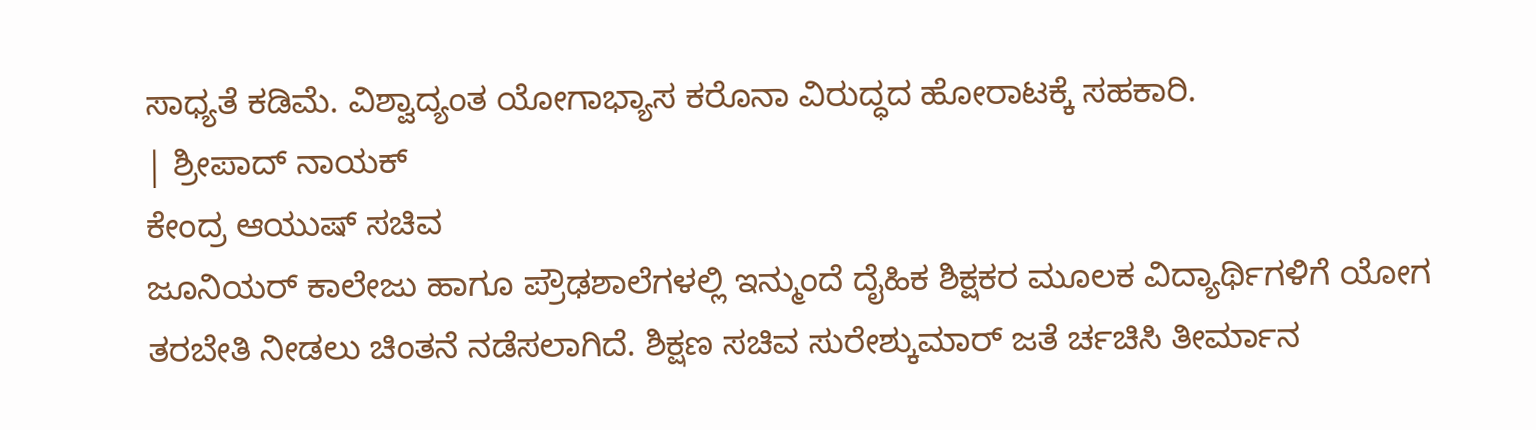ಸಾಧ್ಯತೆ ಕಡಿಮೆ. ವಿಶ್ವಾದ್ಯಂತ ಯೋಗಾಭ್ಯಾಸ ಕರೊನಾ ವಿರುದ್ಧದ ಹೋರಾಟಕ್ಕೆ ಸಹಕಾರಿ.
| ಶ್ರೀಪಾದ್ ನಾಯಕ್
ಕೇಂದ್ರ ಆಯುಷ್ ಸಚಿವ
ಜೂನಿಯರ್ ಕಾಲೇಜು ಹಾಗೂ ಪ್ರೌಢಶಾಲೆಗಳಲ್ಲಿ ಇನ್ಮುಂದೆ ದೈಹಿಕ ಶಿಕ್ಷಕರ ಮೂಲಕ ವಿದ್ಯಾರ್ಥಿಗಳಿಗೆ ಯೋಗ ತರಬೇತಿ ನೀಡಲು ಚಿಂತನೆ ನಡೆಸಲಾಗಿದೆ. ಶಿಕ್ಷಣ ಸಚಿವ ಸುರೇಶ್ಕುಮಾರ್ ಜತೆ ರ್ಚಚಿಸಿ ತೀರ್ಮಾನ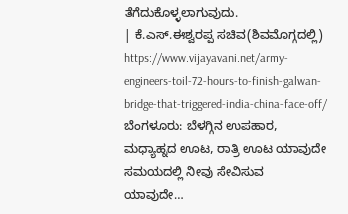ತೆಗೆದುಕೊಳ್ಳಲಾಗುವುದು.
| ಕೆ.ಎಸ್.ಈಶ್ವರಪ್ಪ ಸಚಿವ(ಶಿವಮೊಗ್ಗದಲ್ಲಿ)
https://www.vijayavani.net/army-engineers-toil-72-hours-to-finish-galwan-bridge-that-triggered-india-china-face-off/
ಬೆಂಗಳೂರು: ಬೆಳಗ್ಗಿನ ಉಪಹಾರ, ಮಧ್ಯಾಹ್ನದ ಊಟ, ರಾತ್ರಿ ಊಟ ಯಾವುದೇ ಸಮಯದಲ್ಲಿ ನೀವು ಸೇವಿಸುವ ಯಾವುದೇ…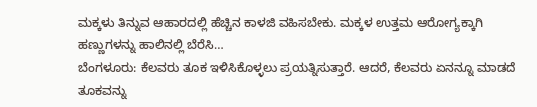ಮಕ್ಕಳು ತಿನ್ನುವ ಆಹಾರದಲ್ಲಿ ಹೆಚ್ಚಿನ ಕಾಳಜಿ ವಹಿಸಬೇಕು. ಮಕ್ಕಳ ಉತ್ತಮ ಆರೋಗ್ಯಕ್ಕಾಗಿ ಹಣ್ಣುಗಳನ್ನು ಹಾಲಿನಲ್ಲಿ ಬೆರೆಸಿ…
ಬೆಂಗಳೂರು: ಕೆಲವರು ತೂಕ ಇಳಿಸಿಕೊಳ್ಳಲು ಪ್ರಯತ್ನಿಸುತ್ತಾರೆ. ಆದರೆ, ಕೆಲವರು ಏನನ್ನೂ ಮಾಡದೆ ತೂಕವನ್ನು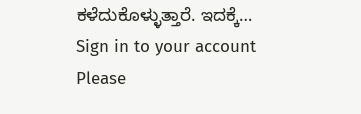ಕಳೆದುಕೊಳ್ಳುತ್ತಾರೆ. ಇದಕ್ಕೆ…
Sign in to your account
Please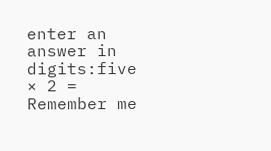enter an answer in digits:five × 2 =
Remember me